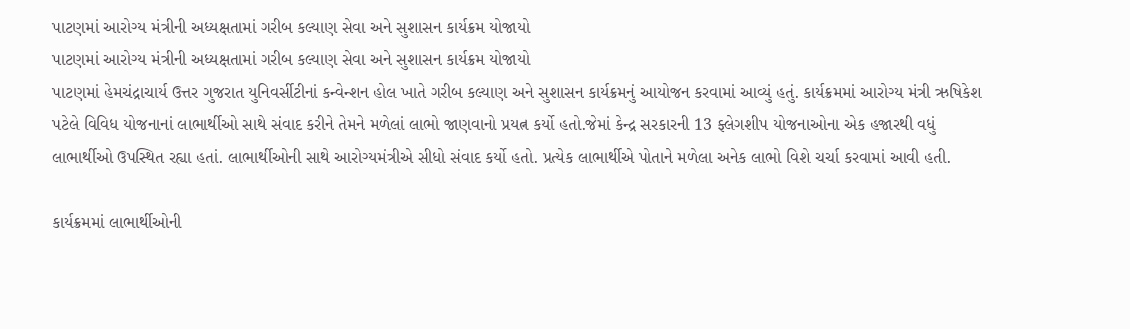પાટણમાં આરોગ્ય મંત્રીની અધ્યક્ષતામાં ગરીબ કલ્યાણ સેવા અને સુશાસન કાર્યક્રમ યોજાયો
પાટણમાં આરોગ્ય મંત્રીની અધ્યક્ષતામાં ગરીબ કલ્યાણ સેવા અને સુશાસન કાર્યક્રમ યોજાયો
પાટણમાં હેમચંદ્રાચાર્ય ઉત્તર ગુજરાત યુનિવર્સીટીનાં કન્વેન્શન હોલ ખાતે ગરીબ કલ્યાણ અને સુશાસન કાર્યક્રમનું આયોજન કરવામાં આવ્યું હતું. કાર્યક્રમમાં આરોગ્ય મંત્રી ઋષિકેશ પટેલે વિવિધ યોજનાનાં લાભાર્થીઓ સાથે સંવાદ કરીને તેમને મળેલાં લાભો જાણવાનો પ્રયત્ન કર્યો હતો.જેમાં કેન્દ્ર સરકારની 13 ફ્લેગશીપ યોજનાઓના એક હજારથી વધું લાભાર્થીઓ ઉપસ્થિત રહ્યા હતાં. લાભાર્થીઓની સાથે આરોગ્યમંત્રીએ સીધો સંવાદ કર્યો હતો. પ્રત્યેક લાભાર્થીએ પોતાને મળેલા અનેક લાભો વિશે ચર્ચા કરવામાં આવી હતી.

કાર્યક્રમમાં લાભાર્થીઓની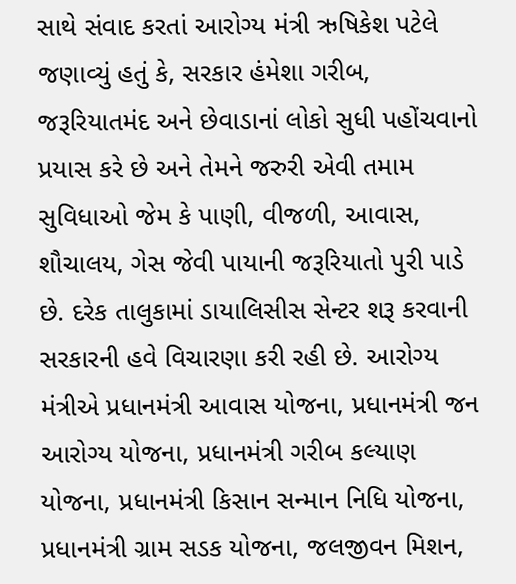સાથે સંવાદ કરતાં આરોગ્ય મંત્રી ઋષિકેશ પટેલે જણાવ્યું હતું કે, સરકાર હંમેશા ગરીબ, જરૂરિયાતમંદ અને છેવાડાનાં લોકો સુધી પહોંચવાનો પ્રયાસ કરે છે અને તેમને જરુરી એવી તમામ સુવિધાઓ જેમ કે પાણી, વીજળી, આવાસ, શૌચાલય, ગેસ જેવી પાયાની જરૂરિયાતો પુરી પાડે છે. દરેક તાલુકામાં ડાયાલિસીસ સેન્ટર શરૂ કરવાની સરકારની હવે વિચારણા કરી રહી છે. આરોગ્ય મંત્રીએ પ્રધાનમંત્રી આવાસ યોજના, પ્રધાનમંત્રી જન આરોગ્ય યોજના, પ્રધાનમંત્રી ગરીબ કલ્યાણ યોજના, પ્રધાનમંત્રી કિસાન સન્માન નિધિ યોજના, પ્રધાનમંત્રી ગ્રામ સડક યોજના, જલજીવન મિશન,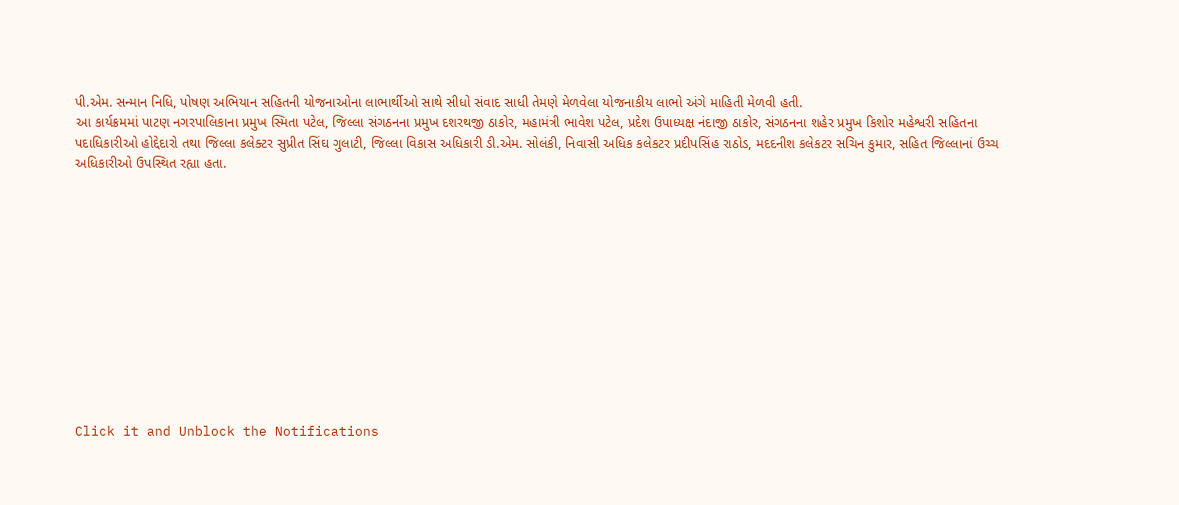પી.એમ. સન્માન નિધિ, પોષણ અભિયાન સહિતની યોજનાઓના લાભાર્થીઓ સાથે સીધો સંવાદ સાધી તેમણે મેળવેલા યોજનાકીય લાભો અંગે માહિતી મેળવી હતી.
આ કાર્યક્રમમાં પાટણ નગરપાલિકાના પ્રમુખ સ્મિતા પટેલ, જિલ્લા સંગઠનના પ્રમુખ દશરથજી ઠાકોર, મહામંત્રી ભાવેશ પટેલ, પ્રદેશ ઉપાધ્યક્ષ નંદાજી ઠાકોર, સંગઠનના શહેર પ્રમુખ કિશોર મહેશ્વરી સહિતના પદાધિકારીઓ હોદ્દેદારો તથા જિલ્લા કલેક્ટર સુપ્રીત સિંઘ ગુલાટી, જિલ્લા વિકાસ અધિકારી ડી.એમ. સોલંકી, નિવાસી અધિક કલેકટર પ્રદીપસિંહ રાઠોડ, મદદનીશ કલેકટર સચિન કુમાર, સહિત જિલ્લાનાં ઉચ્ચ અધિકારીઓ ઉપસ્થિત રહ્યા હતા.












Click it and Unblock the Notifications